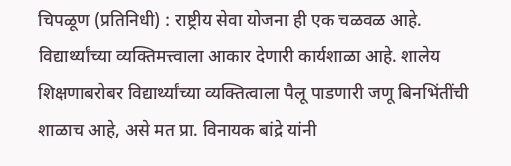चिपळूण (प्रतिनिधी) : राष्ट्रीय सेवा योजना ही एक चळवळ आहे. विद्यार्थ्यांच्या व्यक्तिमत्त्वाला आकार देणारी कार्यशाळा आहे. शालेय शिक्षणाबरोबर विद्यार्थ्यांच्या व्यक्तित्वाला पैलू पाडणारी जणू बिनभिंतींची शाळाच आहे, असे मत प्रा. विनायक बांद्रे यांनी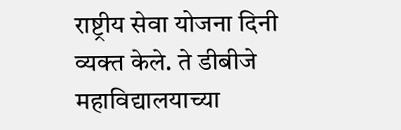राष्ट्रीय सेवा योजना दिनी व्यक्त केले. ते डीबीजे महाविद्यालयाच्या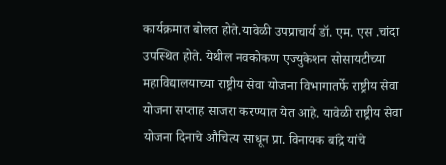कार्यक्रमात बोलत होते.यावेळी उपप्राचार्य डॉ. एम. एस .चांदा उपस्थित होते. येथील नवकोकण एज्युकेशन सोसायटीच्या महाविद्यालयाच्या राष्ट्रीय सेवा योजना विभागातर्फे राष्ट्रीय सेवा योजना सप्ताह साजरा करण्यात येत आहे. यावेळी राष्ट्रीय सेवा योजना दिनाचे औचित्य साधून प्रा. विनायक बांद्रे यांचे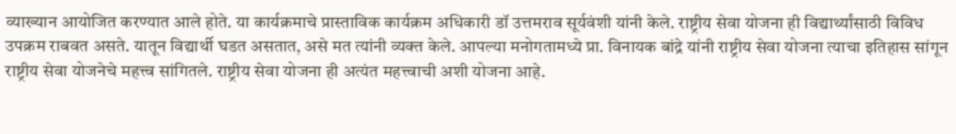व्याख्यान आयोजित करण्यात आले होते. या कार्यक्रमाचे प्रास्ताविक कार्यक्रम अधिकारी डॉ उत्तमराव सूर्यवंशी यांनी केले. राष्ट्रीय सेवा योजना ही विद्यार्थ्यांसाठी विविध उपक्रम राबवत असते. यातून विद्यार्थी घडत असतात, असे मत त्यांनी व्यक्त केले. आपल्या मनोगतामध्ये प्रा. विनायक बांद्रे यांनी राष्ट्रीय सेवा योजना त्याचा इतिहास सांगून राष्ट्रीय सेवा योजनेचे महत्त्व सांगितले. राष्ट्रीय सेवा योजना ही अत्यंत महत्त्वाची अशी योजना आहे.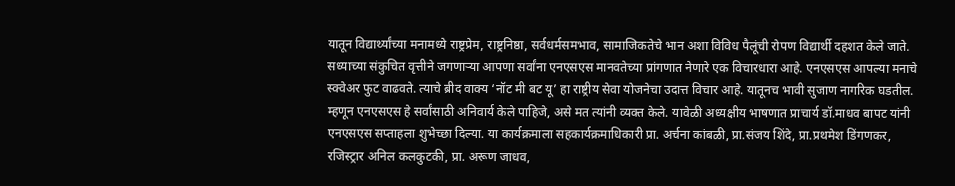यातून विद्यार्थ्यांच्या मनामध्ये राष्ट्रप्रेम, राष्ट्रनिष्ठा, सर्वधर्मसमभाव, सामाजिकतेचे भान अशा विविध पैलूंची रोपण विद्यार्थी दहशत केले जाते. सध्याच्या संकुचित वृत्तीने जगणाऱ्या आपणा सर्वांना एनएसएस मानवतेच्या प्रांगणात नेणारे एक विचारधारा आहे. एनएसएस आपल्या मनाचे स्क्वेअर फुट वाढवते. त्याचे ब्रीद वाक्य ‘नॉट मी बट यू’ हा राष्ट्रीय सेवा योजनेचा उदात्त विचार आहे. यातूनच भावी सुजाण नागरिक घडतील. म्हणून एनएसएस हे सर्वांसाठी अनिवार्य केले पाहिजे, असे मत त्यांनी व्यक्त केले. यावेळी अध्यक्षीय भाषणात प्राचार्य डॉ.माधव बापट यांनी एनएसएस सप्ताहला शुभेच्छा दिल्या. या कार्यक्रमाला सहकार्यक्रमाधिकारी प्रा. अर्चना कांबळी, प्रा.संजय शिंदे, प्रा.प्रथमेश डिंगणकर, रजिस्ट्रार अनिल कलकुटकी, प्रा. अरूण जाधव,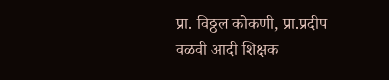प्रा. विठ्ठल कोकणी, प्रा.प्रदीप वळवी आदी शिक्षक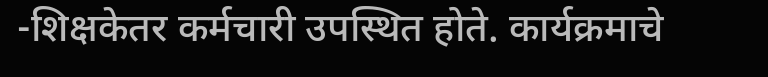-शिक्षकेतर कर्मचारी उपस्थित होते. कार्यक्रमाचे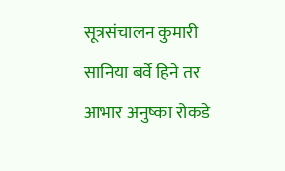सूत्रसंचालन कुमारी सानिया बर्वे हिने तर आभार अनुष्का रोकडे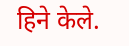हिने केले.